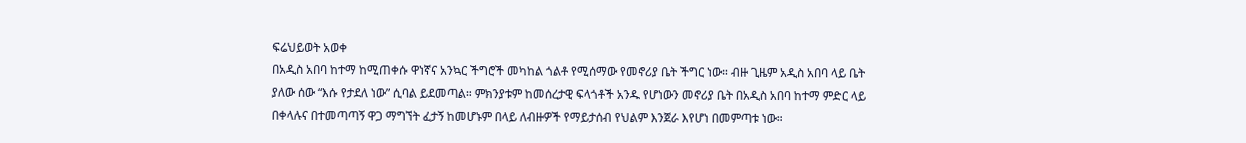ፍሬህይወት አወቀ
በአዲስ አበባ ከተማ ከሚጠቀሱ ዋነኛና አንኳር ችግሮች መካከል ጎልቶ የሚሰማው የመኖሪያ ቤት ችግር ነው። ብዙ ጊዜም አዲስ አበባ ላይ ቤት ያለው ሰው “እሱ የታደለ ነው” ሲባል ይደመጣል። ምክንያቱም ከመሰረታዊ ፍላጎቶች አንዱ የሆነውን መኖሪያ ቤት በአዲስ አበባ ከተማ ምድር ላይ በቀላሉና በተመጣጣኝ ዋጋ ማግኘት ፈታኝ ከመሆኑም በላይ ለብዙዎች የማይታሰብ የህልም እንጀራ እየሆነ በመምጣቱ ነው።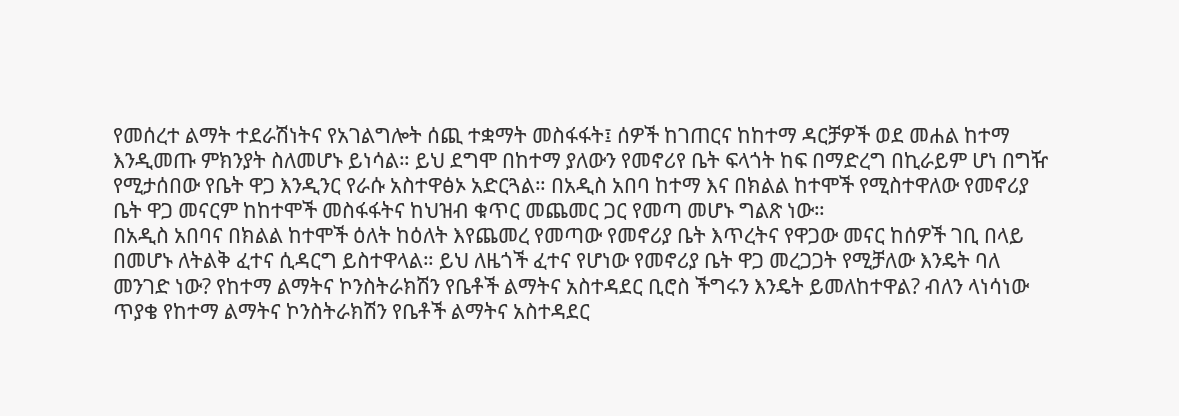የመሰረተ ልማት ተደራሽነትና የአገልግሎት ሰጪ ተቋማት መስፋፋት፤ ሰዎች ከገጠርና ከከተማ ዳርቻዎች ወደ መሐል ከተማ እንዲመጡ ምክንያት ስለመሆኑ ይነሳል። ይህ ደግሞ በከተማ ያለውን የመኖሪየ ቤት ፍላጎት ከፍ በማድረግ በኪራይም ሆነ በግዥ የሚታሰበው የቤት ዋጋ እንዲንር የራሱ አስተዋፅኦ አድርጓል። በአዲስ አበባ ከተማ እና በክልል ከተሞች የሚስተዋለው የመኖሪያ ቤት ዋጋ መናርም ከከተሞች መስፋፋትና ከህዝብ ቁጥር መጨመር ጋር የመጣ መሆኑ ግልጽ ነው።
በአዲስ አበባና በክልል ከተሞች ዕለት ከዕለት እየጨመረ የመጣው የመኖሪያ ቤት እጥረትና የዋጋው መናር ከሰዎች ገቢ በላይ በመሆኑ ለትልቅ ፈተና ሲዳርግ ይስተዋላል። ይህ ለዜጎች ፈተና የሆነው የመኖሪያ ቤት ዋጋ መረጋጋት የሚቻለው እንዴት ባለ መንገድ ነው? የከተማ ልማትና ኮንስትራክሽን የቤቶች ልማትና አስተዳደር ቢሮስ ችግሩን እንዴት ይመለከተዋል? ብለን ላነሳነው ጥያቄ የከተማ ልማትና ኮንስትራክሽን የቤቶች ልማትና አስተዳደር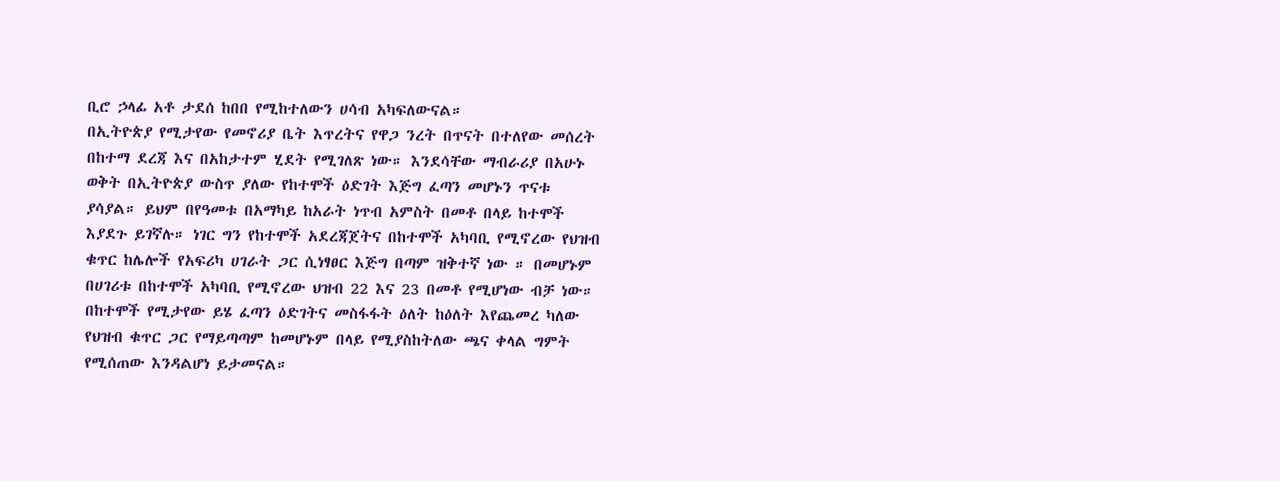ቢሮ ኃላፊ አቶ ታደሰ ከበበ የሚከተለውን ሀሳብ አካፍለውናል።
በኢትዮጵያ የሚታየው የመኖሪያ ቤት እጥረትና የዋጋ ንረት በጥናት በተለየው መሰረት በከተማ ደረጃ እና በአከታተም ሂደት የሚገለጽ ነው። እንደሳቸው ማብራሪያ በአሁኑ ወቅት በኢትዮጵያ ውስጥ ያለው የከተሞች ዕድገት እጅግ ፈጣን መሆኑን ጥናቱ ያሳያል። ይህም በየዓመቱ በአማካይ ከአራት ነጥብ አምስት በመቶ በላይ ከተሞች እያደጉ ይገኛሉ። ነገር ግን የከተሞች አደረጃጀትና በከተሞች አካባቢ የሚኖረው የህዝብ ቁጥር ከሌሎች የአፍሪካ ሀገራት ጋር ሲነፃፀር እጅግ በጣም ዝቅተኛ ነው ። በመሆኑም በሀገሪቱ በከተሞች አካባቢ የሚኖረው ህዝብ 22 እና 23 በመቶ የሚሆነው ብቻ ነው።
በከተሞች የሚታየው ይሄ ፈጣን ዕድገትና መስፋፋት ዕለት ከዕለት እየጨመረ ካለው የህዝብ ቁጥር ጋር የማይጣጣም ከመሆኑም በላይ የሚያስከትለው ጫና ቀላል ግምት የሚሰጠው እንዳልሆነ ይታመናል።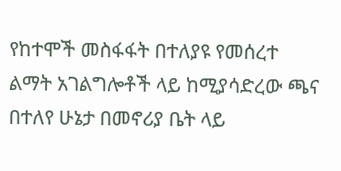የከተሞች መስፋፋት በተለያዩ የመሰረተ ልማት አገልግሎቶች ላይ ከሚያሳድረው ጫና በተለየ ሁኔታ በመኖሪያ ቤት ላይ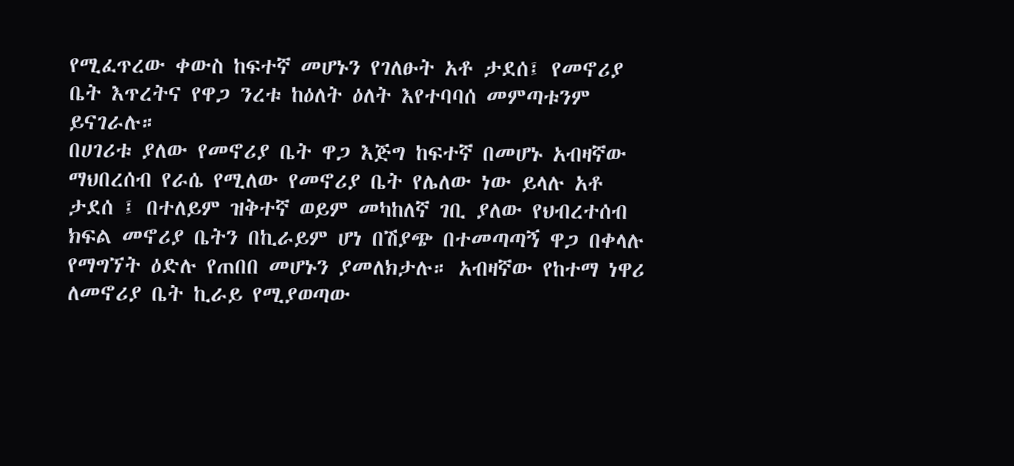የሚፈጥረው ቀውስ ከፍተኛ መሆኑን የገለፁት አቶ ታደሰ፤ የመኖሪያ ቤት እጥረትና የዋጋ ንረቱ ከዕለት ዕለት እየተባባሰ መምጣቱንም ይናገራሉ።
በሀገሪቱ ያለው የመኖሪያ ቤት ዋጋ እጅግ ከፍተኛ በመሆኑ አብዛኛው ማህበረሰብ የራሴ የሚለው የመኖሪያ ቤት የሌለው ነው ይላሉ አቶ ታደሰ ፤ በተለይም ዝቅተኛ ወይም መካከለኛ ገቢ ያለው የህብረተሰብ ክፍል መኖሪያ ቤትን በኪራይም ሆነ በሽያጭ በተመጣጣኝ ዋጋ በቀላሉ የማግኘት ዕድሉ የጠበበ መሆኑን ያመለክታሉ። አብዛኛው የከተማ ነዋሪ ለመኖሪያ ቤት ኪራይ የሚያወጣው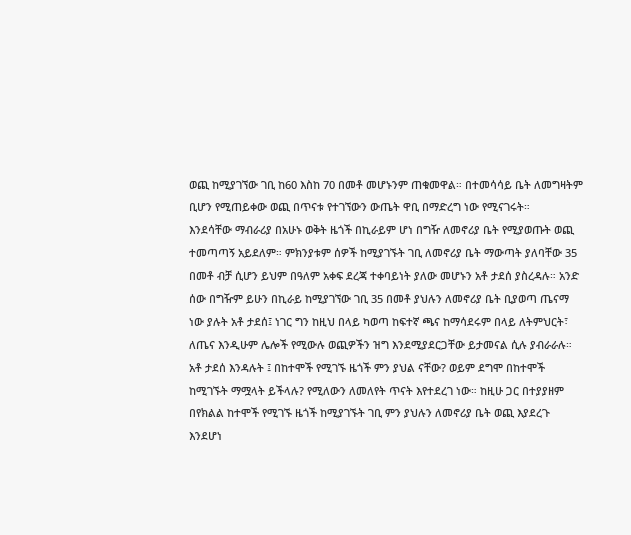ወጪ ከሚያገኘው ገቢ ከ60 እስከ 70 በመቶ መሆኑንም ጠቁመዋል። በተመሳሳይ ቤት ለመግዛትም ቢሆን የሚጠይቀው ወጪ በጥናቱ የተገኘውን ውጤት ዋቢ በማድረግ ነው የሚናገሩት።
እንደሳቸው ማብራሪያ በአሁኑ ወቅት ዜጎች በኪራይም ሆነ በግዥ ለመኖሪያ ቤት የሚያወጡት ወጪ ተመጣጣኝ አይደለም። ምክንያቱም ሰዎች ከሚያገኙት ገቢ ለመኖሪያ ቤት ማውጣት ያለባቸው 35 በመቶ ብቻ ሲሆን ይህም በዓለም አቀፍ ደረጃ ተቀባይነት ያለው መሆኑን አቶ ታደሰ ያስረዳሉ። አንድ ሰው በግዥም ይሁን በኪራይ ከሚያገኘው ገቢ 35 በመቶ ያህሉን ለመኖሪያ ቤት ቢያወጣ ጤናማ ነው ያሉት አቶ ታደሰ፤ ነገር ግን ከዚህ በላይ ካወጣ ከፍተኛ ጫና ከማሳደሩም በላይ ለትምህርት፣ ለጤና እንዲሁም ሌሎች የሚውሉ ወጪዎችን ዝግ እንደሚያደርጋቸው ይታመናል ሲሉ ያብራራሉ።
አቶ ታደሰ እንዳሉት ፤ በከተሞች የሚገኙ ዜጎች ምን ያህል ናቸው? ወይም ደግሞ በከተሞች ከሚገኙት ማሟላት ይችላሉ? የሚለውን ለመለየት ጥናት እየተደረገ ነው። ከዚሁ ጋር በተያያዘም በየክልል ከተሞች የሚገኙ ዜጎች ከሚያገኙት ገቢ ምን ያህሉን ለመኖሪያ ቤት ወጪ እያደረጉ እንደሆነ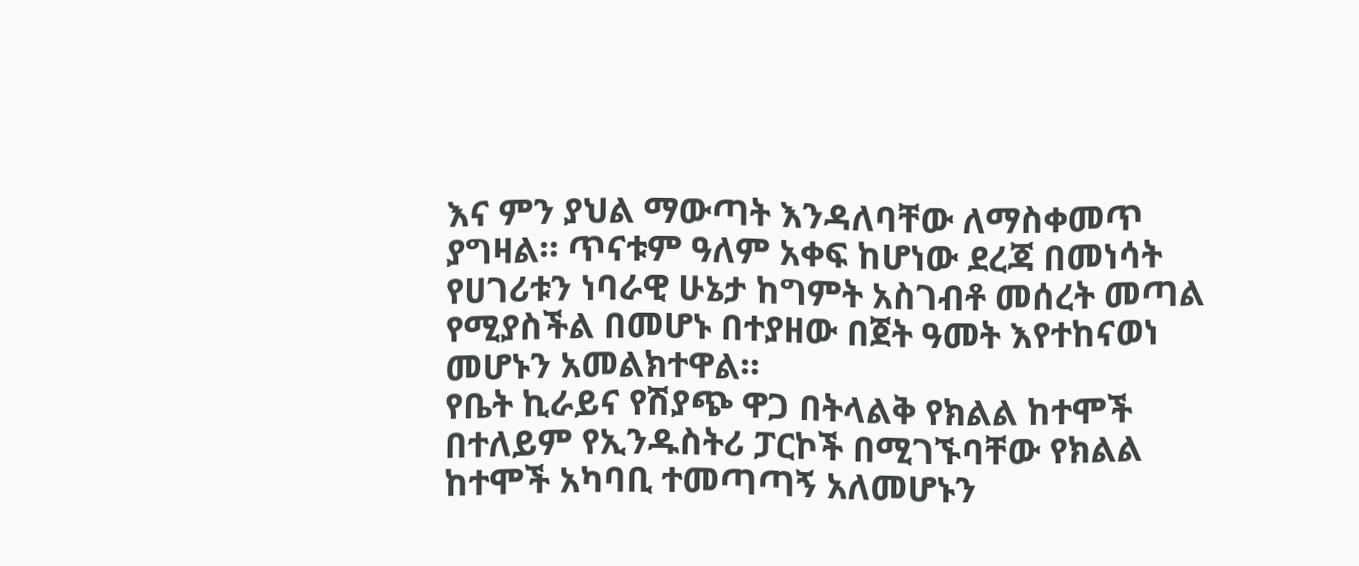እና ምን ያህል ማውጣት እንዳለባቸው ለማስቀመጥ ያግዛል። ጥናቱም ዓለም አቀፍ ከሆነው ደረጃ በመነሳት የሀገሪቱን ነባራዊ ሁኔታ ከግምት አስገብቶ መሰረት መጣል የሚያስችል በመሆኑ በተያዘው በጀት ዓመት እየተከናወነ መሆኑን አመልክተዋል።
የቤት ኪራይና የሽያጭ ዋጋ በትላልቅ የክልል ከተሞች በተለይም የኢንዱስትሪ ፓርኮች በሚገኙባቸው የክልል ከተሞች አካባቢ ተመጣጣኝ አለመሆኑን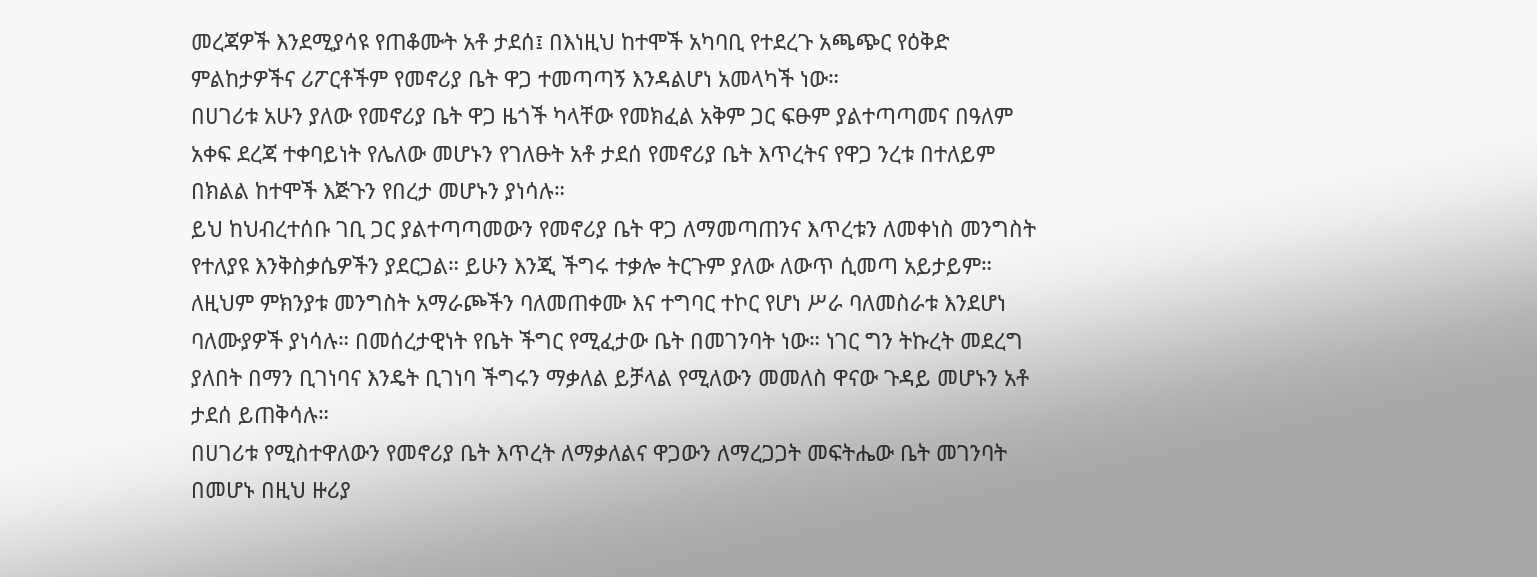መረጃዎች እንደሚያሳዩ የጠቆሙት አቶ ታደሰ፤ በእነዚህ ከተሞች አካባቢ የተደረጉ አጫጭር የዕቅድ ምልከታዎችና ሪፖርቶችም የመኖሪያ ቤት ዋጋ ተመጣጣኝ እንዳልሆነ አመላካች ነው።
በሀገሪቱ አሁን ያለው የመኖሪያ ቤት ዋጋ ዜጎች ካላቸው የመክፈል አቅም ጋር ፍፁም ያልተጣጣመና በዓለም አቀፍ ደረጃ ተቀባይነት የሌለው መሆኑን የገለፁት አቶ ታደሰ የመኖሪያ ቤት እጥረትና የዋጋ ንረቱ በተለይም በክልል ከተሞች እጅጉን የበረታ መሆኑን ያነሳሉ።
ይህ ከህብረተሰቡ ገቢ ጋር ያልተጣጣመውን የመኖሪያ ቤት ዋጋ ለማመጣጠንና እጥረቱን ለመቀነስ መንግስት የተለያዩ እንቅስቃሴዎችን ያደርጋል። ይሁን እንጂ ችግሩ ተቃሎ ትርጉም ያለው ለውጥ ሲመጣ አይታይም። ለዚህም ምክንያቱ መንግስት አማራጮችን ባለመጠቀሙ እና ተግባር ተኮር የሆነ ሥራ ባለመስራቱ እንደሆነ ባለሙያዎች ያነሳሉ። በመሰረታዊነት የቤት ችግር የሚፈታው ቤት በመገንባት ነው። ነገር ግን ትኩረት መደረግ ያለበት በማን ቢገነባና እንዴት ቢገነባ ችግሩን ማቃለል ይቻላል የሚለውን መመለስ ዋናው ጉዳይ መሆኑን አቶ ታደሰ ይጠቅሳሉ።
በሀገሪቱ የሚስተዋለውን የመኖሪያ ቤት እጥረት ለማቃለልና ዋጋውን ለማረጋጋት መፍትሔው ቤት መገንባት በመሆኑ በዚህ ዙሪያ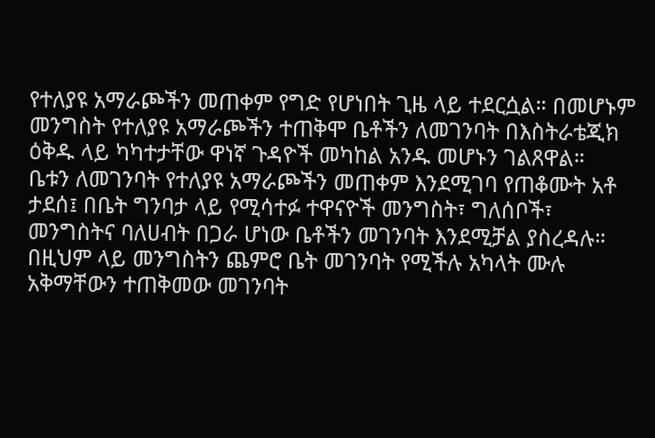የተለያዩ አማራጮችን መጠቀም የግድ የሆነበት ጊዜ ላይ ተደርሷል። በመሆኑም መንግስት የተለያዩ አማራጮችን ተጠቅሞ ቤቶችን ለመገንባት በእስትራቴጂክ ዕቅዱ ላይ ካካተታቸው ዋነኛ ጉዳዮች መካከል አንዱ መሆኑን ገልጸዋል።
ቤቱን ለመገንባት የተለያዩ አማራጮችን መጠቀም እንደሚገባ የጠቆሙት አቶ ታደሰ፤ በቤት ግንባታ ላይ የሚሳተፉ ተዋናዮች መንግስት፣ ግለሰቦች፣ መንግስትና ባለሀብት በጋራ ሆነው ቤቶችን መገንባት እንደሚቻል ያስረዳሉ። በዚህም ላይ መንግስትን ጨምሮ ቤት መገንባት የሚችሉ አካላት ሙሉ አቅማቸውን ተጠቅመው መገንባት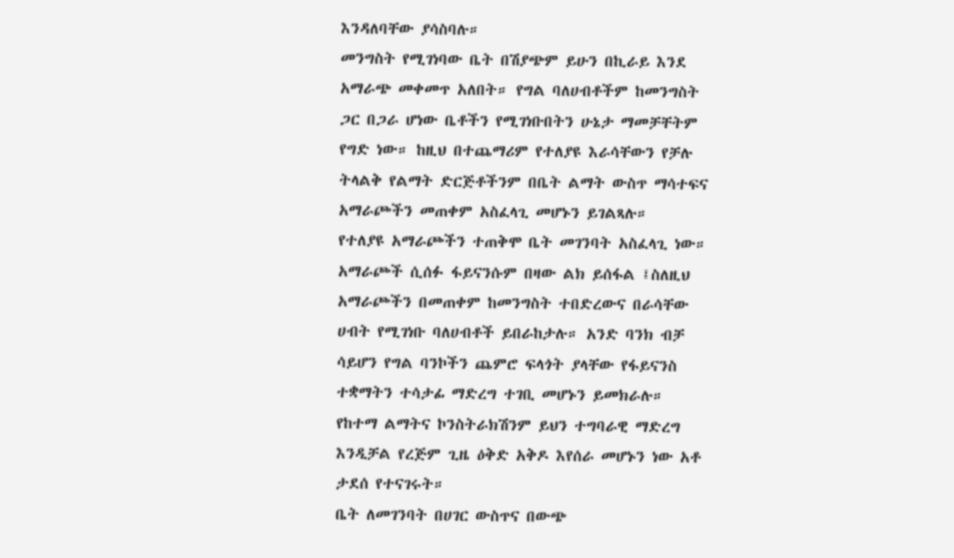እንዳለባቸው ያሳስባሉ።
መንግስት የሚገነባው ቤት በሽያጭም ይሁን በኪራይ እንደ አማራጭ መቀመጥ አለበት። የግል ባለሀብቶችም ከመንግስት ጋር በጋራ ሆነው ቤቶችን የሚገነቡበትን ሁኔታ ማመቻቸትም የግድ ነው። ከዚህ በተጨማሪም የተለያዩ እራሳቸውን የቻሉ ትላልቅ የልማት ድርጅቶችንም በቤት ልማት ውስጥ ማሳተፍና አማራጮችን መጠቀም አስፈላጊ መሆኑን ይገልጻሉ።
የተለያዩ አማራጮችን ተጠቅሞ ቤት መገንባት አስፈላጊ ነው። አማራጮች ሲሰፉ ፋይናንሱም በዛው ልክ ይሰፋል ፤ስለዚህ አማራጮችን በመጠቀም ከመንግስት ተበድረውና በራሳቸው ሀብት የሚገነቡ ባለሀብቶች ይበራከታሉ። አንድ ባንክ ብቻ ሳይሆን የግል ባንኮችን ጨምሮ ፍላጎት ያላቸው የፋይናንስ ተቋማትን ተሳታፊ ማድረግ ተገቢ መሆኑን ይመክራሉ።
የከተማ ልማትና ኮንስትራክሽንም ይህን ተግባራዊ ማድረግ እንዲቻል የረጅም ጊዜ ዕቅድ አቅዶ እየሰራ መሆኑን ነው አቶ ታደሰ የተናገሩት።
ቤት ለመገንባት በሀገር ውስጥና በውጭ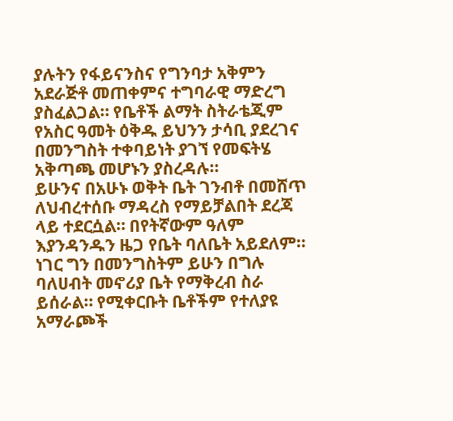ያሉትን የፋይናንስና የግንባታ አቅምን አደራጅቶ መጠቀምና ተግባራዊ ማድረግ ያስፈልጋል። የቤቶች ልማት ስትራቴጂም የአስር ዓመት ዕቅዱ ይህንን ታሳቢ ያደረገና በመንግስት ተቀባይነት ያገኘ የመፍትሄ አቅጣጫ መሆኑን ያስረዳሉ።
ይሁንና በአሁኑ ወቅት ቤት ገንብቶ በመሸጥ ለህብረተሰቡ ማዳረስ የማይቻልበት ደረጃ ላይ ተደርሷል። በየትኛውም ዓለም እያንዳንዱን ዜጋ የቤት ባለቤት አይደለም። ነገር ግን በመንግስትም ይሁን በግሉ ባለሀብት መኖሪያ ቤት የማቅረብ ስራ ይሰራል። የሚቀርቡት ቤቶችም የተለያዩ አማራጮች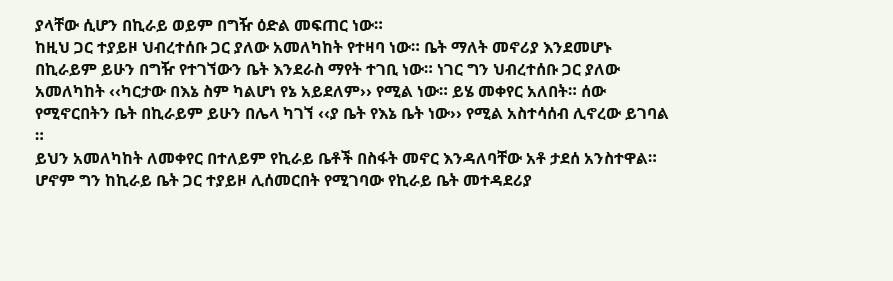ያላቸው ሲሆን በኪራይ ወይም በግዥ ዕድል መፍጠር ነው።
ከዚህ ጋር ተያይዞ ህብረተሰቡ ጋር ያለው አመለካከት የተዛባ ነው። ቤት ማለት መኖሪያ እንደመሆኑ በኪራይም ይሁን በግዥ የተገኘውን ቤት እንደራስ ማየት ተገቢ ነው። ነገር ግን ህብረተሰቡ ጋር ያለው አመለካከት ‹‹ካርታው በእኔ ስም ካልሆነ የኔ አይደለም›› የሚል ነው። ይሄ መቀየር አለበት። ሰው የሚኖርበትን ቤት በኪራይም ይሁን በሌላ ካገኘ ‹‹ያ ቤት የእኔ ቤት ነው›› የሚል አስተሳሰብ ሊኖረው ይገባል ።
ይህን አመለካከት ለመቀየር በተለይም የኪራይ ቤቶች በስፋት መኖር እንዳለባቸው አቶ ታደሰ አንስተዋል። ሆኖም ግን ከኪራይ ቤት ጋር ተያይዞ ሊሰመርበት የሚገባው የኪራይ ቤት መተዳደሪያ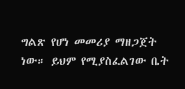ግልጽ የሆነ መመሪያ ማዘጋጀት ነው። ይህም የሚያስፈልገው ቤት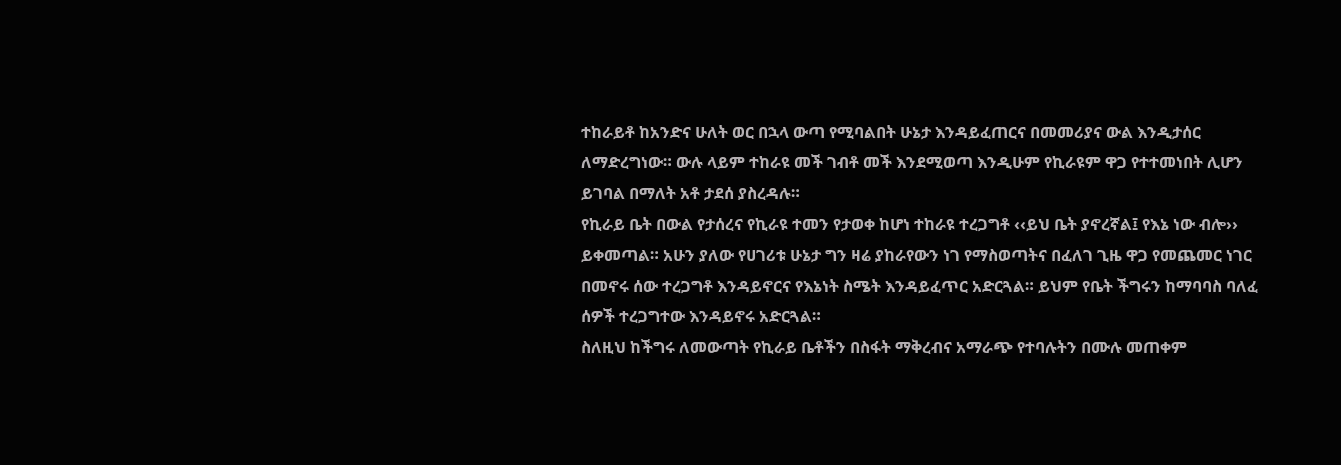ተከራይቶ ከአንድና ሁለት ወር በኋላ ውጣ የሚባልበት ሁኔታ እንዳይፈጠርና በመመሪያና ውል እንዲታሰር ለማድረግነው። ውሉ ላይም ተከራዩ መች ገብቶ መች እንደሚወጣ እንዲሁም የኪራዩም ዋጋ የተተመነበት ሊሆን ይገባል በማለት አቶ ታደሰ ያስረዳሉ።
የኪራይ ቤት በውል የታሰረና የኪራዩ ተመን የታወቀ ከሆነ ተከራዩ ተረጋግቶ ‹‹ይህ ቤት ያኖረኛል፤ የእኔ ነው ብሎ›› ይቀመጣል። አሁን ያለው የሀገሪቱ ሁኔታ ግን ዛሬ ያከራየውን ነገ የማስወጣትና በፈለገ ጊዜ ዋጋ የመጨመር ነገር በመኖሩ ሰው ተረጋግቶ እንዳይኖርና የእኔነት ስሜት እንዳይፈጥር አድርጓል። ይህም የቤት ችግሩን ከማባባስ ባለፈ ሰዎች ተረጋግተው እንዳይኖሩ አድርጓል።
ስለዚህ ከችግሩ ለመውጣት የኪራይ ቤቶችን በስፋት ማቅረብና አማራጭ የተባሉትን በሙሉ መጠቀም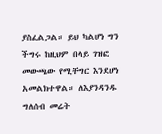ያስፈልጋል። ይህ ካልሆነ ግን ችግሩ ከዚህም በላይ ገዝፎ መውጫው የሚቸግር እንደሆነ አመልክተዋል። ለእያንዳንዱ ግለሰብ መሬት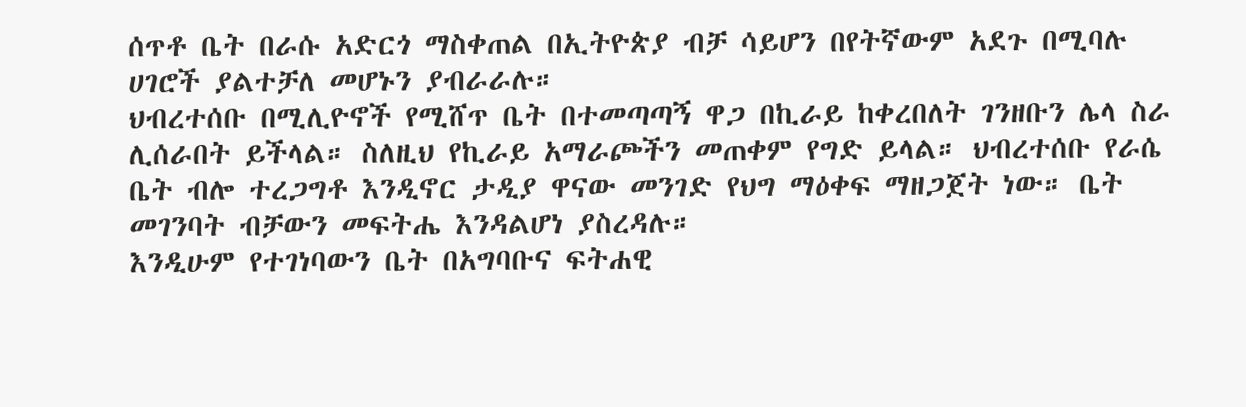ሰጥቶ ቤት በራሱ አድርጎ ማስቀጠል በኢትዮጵያ ብቻ ሳይሆን በየትኛውም አደጉ በሚባሉ ሀገሮች ያልተቻለ መሆኑን ያብራራሉ።
ህብረተሰቡ በሚሊዮኖች የሚሸጥ ቤት በተመጣጣኝ ዋጋ በኪራይ ከቀረበለት ገንዘቡን ሌላ ስራ ሊሰራበት ይችላል። ስለዚህ የኪራይ አማራጮችን መጠቀም የግድ ይላል። ህብረተሰቡ የራሴ ቤት ብሎ ተረጋግቶ እንዲኖር ታዲያ ዋናው መንገድ የህግ ማዕቀፍ ማዘጋጀት ነው። ቤት መገንባት ብቻውን መፍትሔ እንዳልሆነ ያስረዳሉ።
እንዲሁም የተገነባውን ቤት በአግባቡና ፍትሐዊ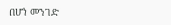በሆነ መንገድ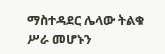ማስተዳደር ሌላው ትልቁ ሥራ መሆኑን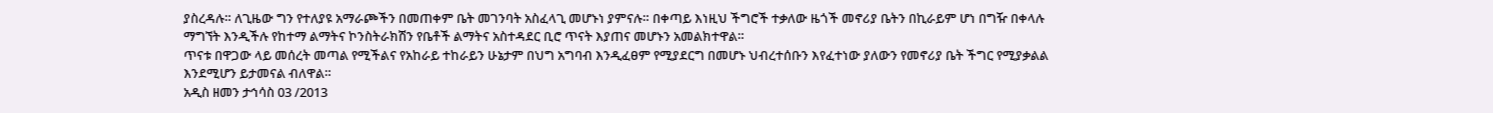ያስረዳሉ። ለጊዜው ግን የተለያዩ አማራጮችን በመጠቀም ቤት መገንባት አስፈላጊ መሆኑነ ያምናሉ። በቀጣይ እነዚህ ችግሮች ተቃለው ዜጎች መኖሪያ ቤትን በኪራይም ሆነ በግዥ በቀላሉ ማግኘት እንዲችሉ የከተማ ልማትና ኮንስትራክሽን የቤቶች ልማትና አስተዳደር ቢሮ ጥናት እያጠና መሆኑን አመልክተዋል።
ጥናቱ በዋጋው ላይ መሰረት መጣል የሚችልና የአከራይ ተከራይን ሁኔታም በህግ አግባብ እንዲፈፀም የሚያደርግ በመሆኑ ህብረተሰቡን እየፈተነው ያለውን የመኖሪያ ቤት ችግር የሚያቃልል እንደሚሆን ይታመናል ብለዋል።
አዲስ ዘመን ታኅሳስ 03 /2013